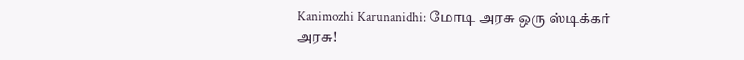Kanimozhi Karunanidhi: மோடி அரசு ஒரு ஸ்டிக்கர் அரசு!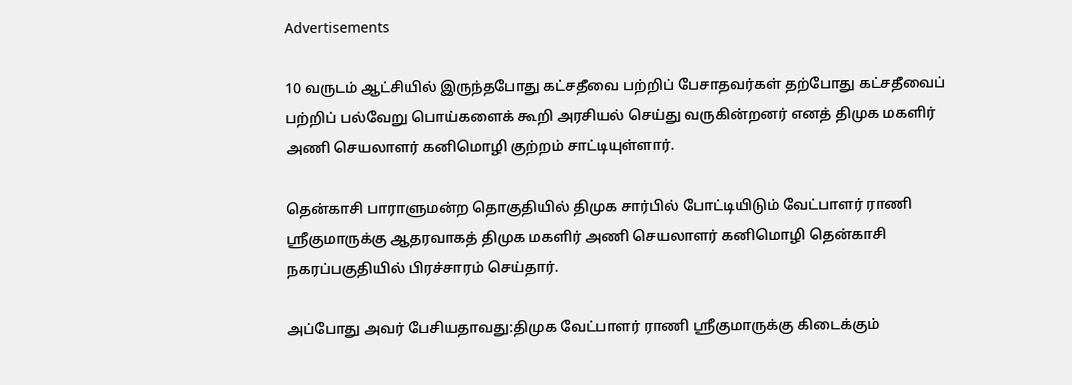Advertisements

10 வருடம் ஆட்சியில் இருந்தபோது கட்சதீவை பற்றிப் பேசாதவர்கள் தற்போது கட்சதீவைப் பற்றிப் பல்வேறு பொய்களைக் கூறி அரசியல் செய்து வருகின்றனர் எனத் திமுக மகளிர் அணி செயலாளர் கனிமொழி குற்றம் சாட்டியுள்ளார்.

தென்காசி பாராளுமன்ற தொகுதியில் திமுக சார்பில் போட்டியிடும் வேட்பாளர் ராணி ஸ்ரீகுமாருக்கு ஆதரவாகத் திமுக மகளிர் அணி செயலாளர் கனிமொழி தென்காசி நகரப்பகுதியில் பிரச்சாரம் செய்தார்.

அப்போது அவர் பேசியதாவது:திமுக வேட்பாளர் ராணி ஸ்ரீகுமாருக்கு கிடைக்கும்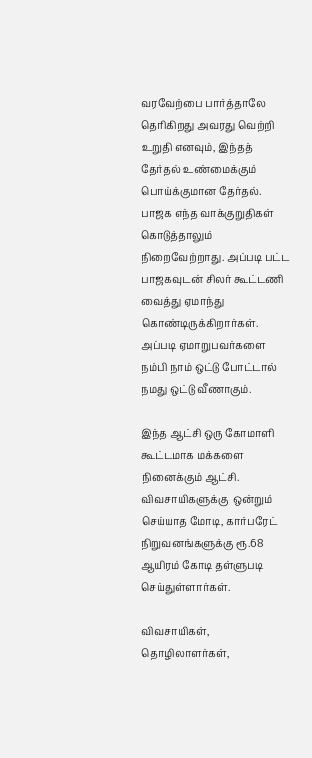வரவேற்பை பார்த்தாலே தெரிகிறது அவரது வெற்றி உறுதி எனவும், இந்தத் தேர்தல் உண்மைக்கும் பொய்க்குமான தேர்தல். பாஜக எந்த வாக்குறுதிகள் கொடுத்தாலும் நிறைவேற்றாது. அப்படி பட்ட பாஜகவுடன் சிலர் கூட்டணி வைத்து ஏமாந்து கொண்டிருக்கிறார்கள். அப்படி ஏமாறுபவர்களை நம்பி நாம் ஒட்டு போட்டால் நமது ஒட்டு வீணாகும்.

இந்த ஆட்சி ஒரு கோமாளி கூட்டமாக மக்களை நினைக்கும் ஆட்சி. விவசாயிகளுக்கு  ஒன்றும் செய்யாத மோடி, கார்பரேட் நிறுவனங்களுக்கு ரூ.68 ஆயிரம் கோடி தள்ளுபடி செய்துள்ளார்கள்.

விவசாயிகள், தொழிலாளர்கள்,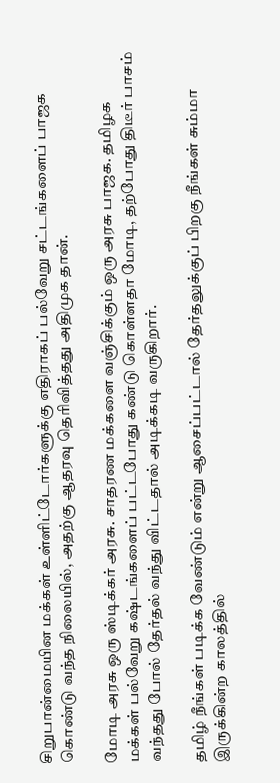சிறுபான்மையின மக்கள் உள்ளிட்டோர்களுக்கு எதிராகப் பல்வேறு சட்டங்களைப் பாஜக கொண்டு வந்த நிலையில், அதற்கு ஆதரவு தெரிவித்தது அதிமுக தான்.

மோடி அரசு ஒரு ஸ்டிக்கர் அரசு. சாதரண மக்களை வஞ்சிக்கும் ஒரு அரசு பாஜக. தமிழக மக்கள் பல்வேறு கஷ்டங்களைப் பட்டபோது கண்டு கொள்ளதா மோடி, தற்போது திடீர் பாசம் வந்தது போல் தேர்தல் வந்து விட்டதால் அடிக்கடி வருகிறார்.

தமிழ் நீங்கள் படிக்க வேண்டும் என்று ஆசைப்பட்டால் தேர்தலுக்குப் பிறகு நீங்கள் சும்மா இருக்கின்ற காலத்தில்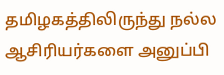தமிழகத்திலிருந்து நல்ல ஆசிரியர்களை அனுப்பி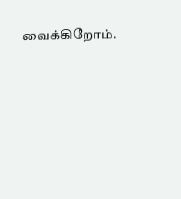வைக்கிறோம்.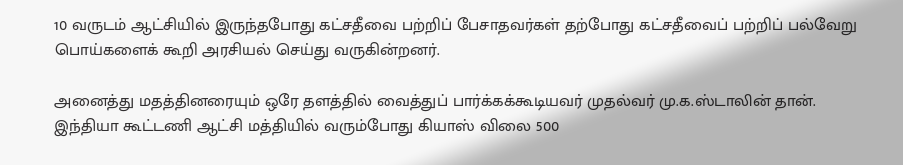10 வருடம் ஆட்சியில் இருந்தபோது கட்சதீவை பற்றிப் பேசாதவர்கள் தற்போது கட்சதீவைப் பற்றிப் பல்வேறு பொய்களைக் கூறி அரசியல் செய்து வருகின்றனர்.

அனைத்து மதத்தினரையும் ஒரே தளத்தில் வைத்துப் பார்க்கக்கூடியவர் முதல்வர் மு.க.ஸ்டாலின் தான்.
இந்தியா கூட்டணி ஆட்சி மத்தியில் வரும்போது கியாஸ் விலை 500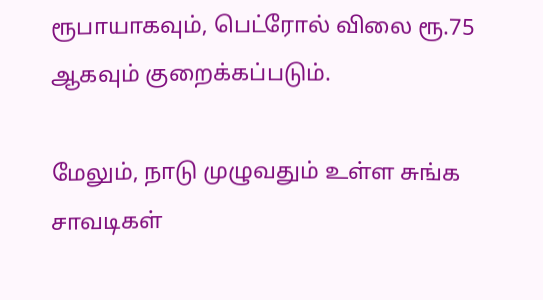ரூபாயாகவும், பெட்ரோல் விலை ரூ.75 ஆகவும் குறைக்கப்படும்.

மேலும், நாடு முழுவதும் உள்ள சுங்க சாவடிகள்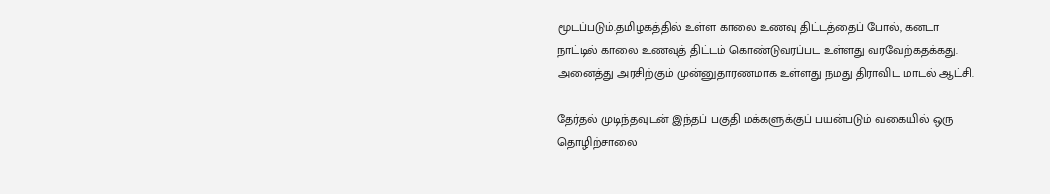மூடப்படும்.தமிழகத்தில் உள்ள காலை உணவு திட்டத்தைப் போல், கனடா நாட்டில் காலை உணவுத் திட்டம் கொண்டுவரப்பட உள்ளது வரவேற்கதக்கது. அனைத்து அரசிற்கும் முன்னுதாரணமாக உள்ளது நமது திராவிட மாடல் ஆட்சி.

தேர்தல் முடிந்தவுடன் இந்தப் பகுதி மக்களுக்குப் பயன்படும் வகையில் ஒரு தொழிற்சாலை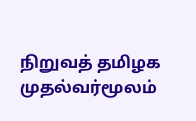நிறுவத் தமிழக முதல்வர்மூலம்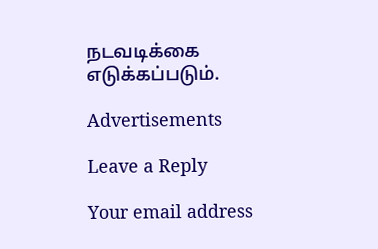நடவடிக்கை எடுக்கப்படும்.

Advertisements

Leave a Reply

Your email address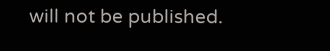will not be published.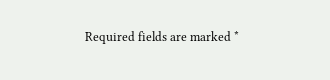Required fields are marked *